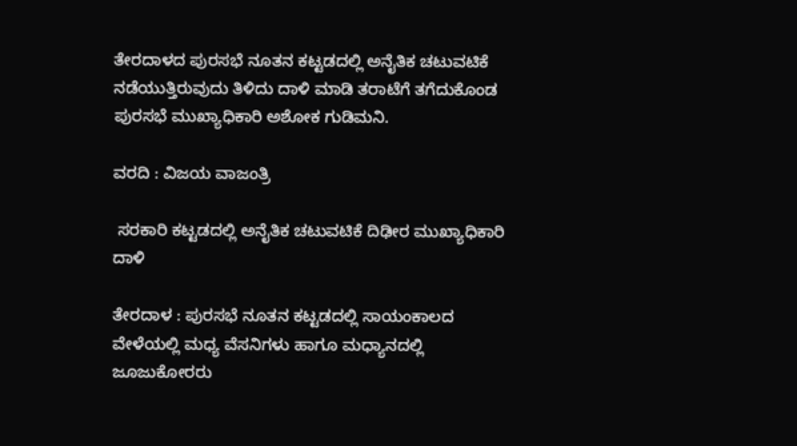ತೇರದಾಳದ ಪುರಸಭೆ ನೂತನ ಕಟ್ಟಡದಲ್ಲಿ ಅನೈತಿಕ ಚಟುವಟಿಕೆ ನಡೆಯುತ್ತಿರುವುದು ತಿಳಿದು ದಾಳಿ ಮಾಡಿ ತರಾಟೆಗೆ ತಗೆದುಕೊಂಡ ಪುರಸಭೆ ಮುಖ್ಯಾಧಿಕಾರಿ ಅಶೋಕ ಗುಡಿಮನಿ.

ವರದಿ : ವಿಜಯ ವಾಜಂತ್ರಿ

 ಸರಕಾರಿ ಕಟ್ಟಡದಲ್ಲಿ ಅನೈತಿಕ ಚಟುವಟಿಕೆ ದಿಢೀರ ಮುಖ್ಯಾಧಿಕಾರಿ ದಾಳಿ

ತೇರದಾಳ : ಪುರಸಭೆ ನೂತನ ಕಟ್ಟಡದಲ್ಲಿ ಸಾಯಂಕಾಲದ ವೇಳೆಯಲ್ಲಿ ಮಧ್ಯ ವೆಸನಿಗಳು ಹಾಗೂ ಮಧ್ಯಾನದಲ್ಲಿ ಜೂಜುಕೋರರು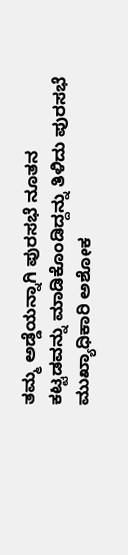ತಮ್ಮ ಅಡ್ಡೆಯನ್ನಾಗಿ ಪುರಸಭೆ ನೂತನ ಕಟ್ಟಡವನ್ನು ಮಾಡಿಕೊಂಡಿದ್ದನ್ನು ತಿಳಿದು ಪುರಸಭೆ ಮುಖ್ಯಾಧಿಕಾರಿ ಅಶೋಕ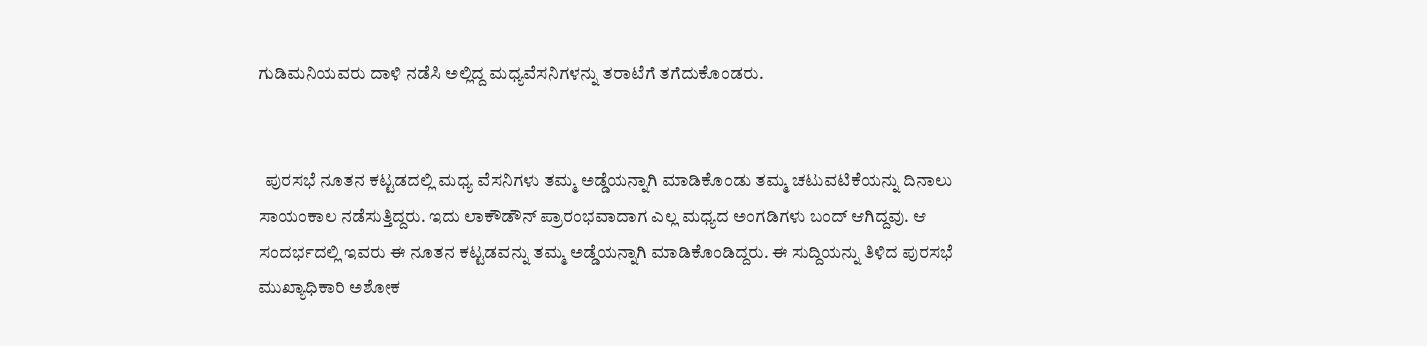ಗುಡಿಮನಿಯವರು ದಾಳಿ ನಡೆಸಿ ಅಲ್ಲಿದ್ದ ಮಧ್ಯವೆಸನಿಗಳನ್ನು ತರಾಟೆಗೆ ತಗೆದುಕೊಂಡರು.


  ಪುರಸಭೆ ನೂತನ ಕಟ್ಟಡದಲ್ಲಿ ಮಧ್ಯ ವೆಸನಿಗಳು ತಮ್ಮ ಅಡ್ಡೆಯನ್ನಾಗಿ ಮಾಡಿಕೊಂಡು ತಮ್ಮ ಚಟುವಟಿಕೆಯನ್ನು ದಿನಾಲು ಸಾಯಂಕಾಲ ನಡೆಸುತ್ತಿದ್ದರು. ಇದು ಲಾಕೌಡೌನ್ ಪ್ರಾರಂಭವಾದಾಗ ಎಲ್ಲ ಮಧ್ಯದ ಅಂಗಡಿಗಳು ಬಂದ್ ಆಗಿದ್ದವು. ಆ ಸಂದರ್ಭದಲ್ಲಿ ಇವರು ಈ ನೂತನ ಕಟ್ಟಡವನ್ನು ತಮ್ಮ ಅಡ್ಡೆಯನ್ನಾಗಿ ಮಾಡಿಕೊಂಡಿದ್ದರು. ಈ ಸುದ್ದಿಯನ್ನು ತಿಳಿದ ಪುರಸಭೆ ಮುಖ್ಯಾಧಿಕಾರಿ ಅಶೋಕ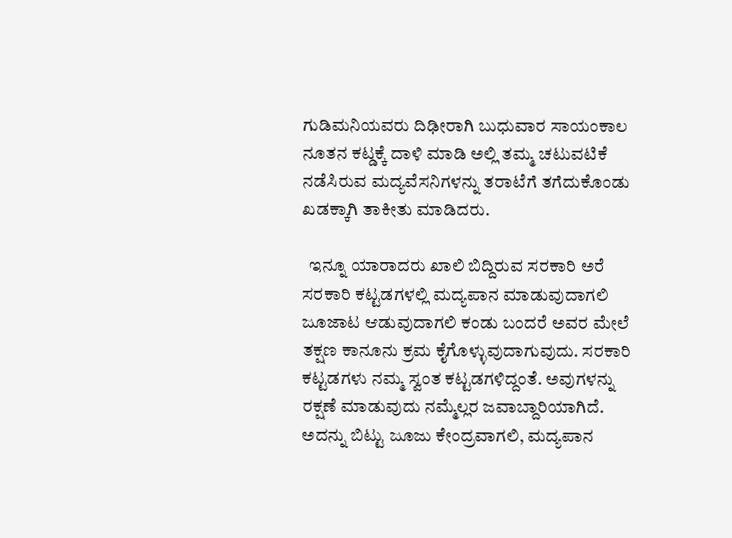ಗುಡಿಮನಿಯವರು ದಿಢೀರಾಗಿ ಬುಧುವಾರ ಸಾಯಂಕಾಲ ನೂತನ ಕಟ್ಡಕ್ಕೆ ದಾಳಿ ಮಾಡಿ ಅಲ್ಲಿ ತಮ್ಮ ಚಟುವಟಿಕೆ ನಡೆಸಿರುವ ಮದ್ಯವೆಸನಿಗಳನ್ನು ತರಾಟೆಗೆ ತಗೆದುಕೊಂಡು ಖಡಕ್ಕಾಗಿ ತಾಕೀತು ಮಾಡಿದರು.

  ಇನ್ನೂ ಯಾರಾದರು ಖಾಲಿ ಬಿದ್ದಿರುವ ಸರಕಾರಿ ಅರೆ ಸರಕಾರಿ ಕಟ್ಟಡಗಳಲ್ಲಿ ಮದ್ಯಪಾನ ಮಾಡುವುದಾಗಲಿ ಜೂಜಾಟ ಆಡುವುದಾಗಲಿ ಕಂಡು ಬಂದರೆ ಅವರ ಮೇಲೆ ತಕ್ಷಣ ಕಾನೂನು ಕ್ರಮ ಕೈಗೊಳ್ಳುವುದಾಗುವುದು. ಸರಕಾರಿ ಕಟ್ಟಡಗಳು ನಮ್ಮ ಸ್ವಂತ ಕಟ್ಟಡಗಳಿದ್ದಂತೆ. ಅವುಗಳನ್ನು ರಕ್ಷಣೆ ಮಾಡುವುದು ನಮ್ಮೆಲ್ಲರ ಜವಾಬ್ದಾರಿಯಾಗಿದೆ. ಅದನ್ನು ಬಿಟ್ಟು ಜೂಜು ಕೇಂದ್ರವಾಗಲಿ, ಮದ್ಯಪಾನ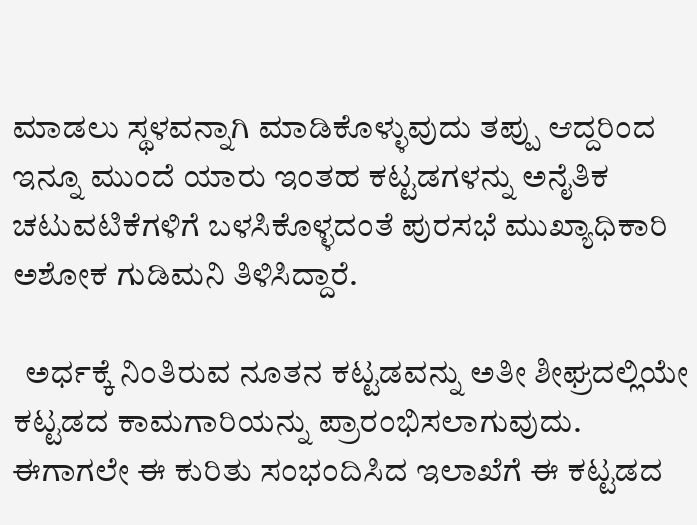ಮಾಡಲು ಸ್ಥಳವನ್ನಾಗಿ ಮಾಡಿಕೊಳ್ಳುವುದು ತಪ್ಪು ಆದ್ದರಿಂದ ಇನ್ನೂ ಮುಂದೆ ಯಾರು ಇಂತಹ ಕಟ್ಟಡಗಳನ್ನು ಅನೈತಿಕ ಚಟುವಟಿಕೆಗಳಿಗೆ ಬಳಸಿಕೊಳ್ಳದಂತೆ ಪುರಸಭೆ ಮುಖ್ಯಾಧಿಕಾರಿ ಅಶೋಕ ಗುಡಿಮನಿ ತಿಳಿಸಿದ್ದಾರೆ.

  ಅರ್ಧಕ್ಕೆ ನಿಂತಿರುವ ನೂತನ ಕಟ್ಟಡವನ್ನು ಅತೀ ಶೀಘ್ರದಲ್ಲಿಯೇ ಕಟ್ಟಡದ ಕಾಮಗಾರಿಯನ್ನು ಪ್ರಾರಂಭಿಸಲಾಗುವುದು. ಈಗಾಗಲೇ ಈ ಕುರಿತು ಸಂಭಂದಿಸಿದ ಇಲಾಖೆಗೆ ಈ ಕಟ್ಟಡದ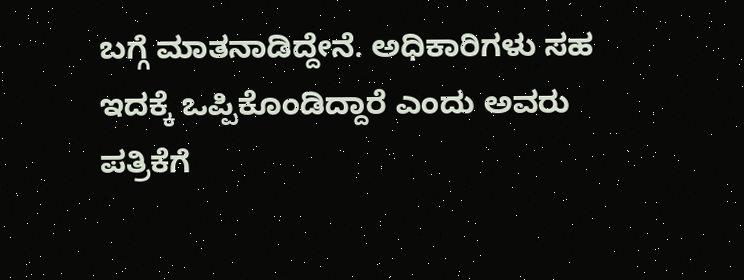ಬಗ್ಗೆ ಮಾತನಾಡಿದ್ದೇನೆ. ಅಧಿಕಾರಿಗಳು ಸಹ ಇದಕ್ಕೆ ಒಪ್ಪಿಕೊಂಡಿದ್ದಾರೆ ಎಂದು ಅವರು ಪತ್ರಿಕೆಗೆ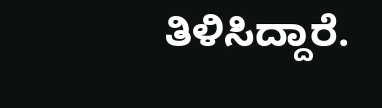ತಿಳಿಸಿದ್ದಾರೆ.